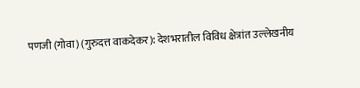पणजी (गोवा) (गुरुदत्त वाकदेकर): देशभरातील विविध क्षेत्रांत उल्लेखनीय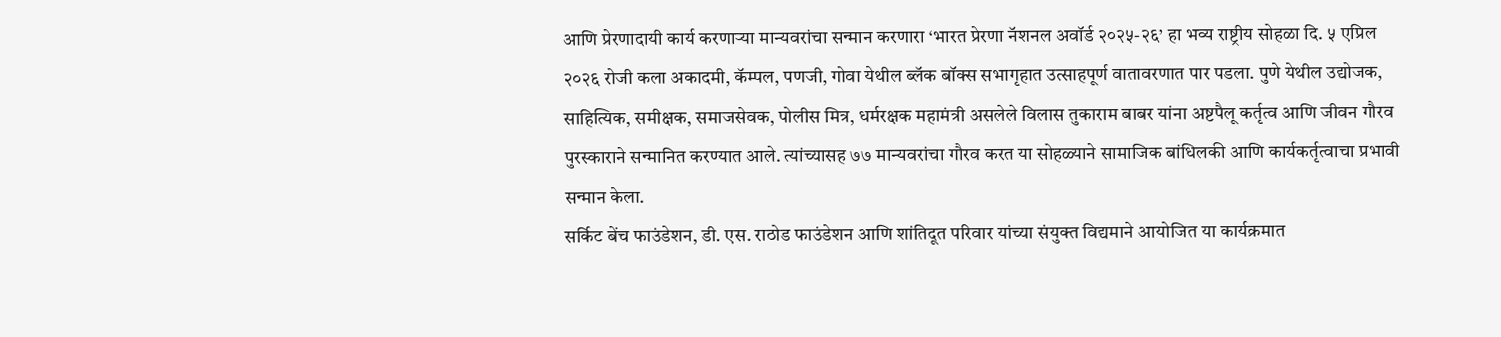आणि प्रेरणादायी कार्य करणाऱ्या मान्यवरांचा सन्मान करणारा ‘भारत प्रेरणा नॅशनल अवॉर्ड २०२५-२६’ हा भव्य राष्ट्रीय सोहळा दि. ५ एप्रिल २०२६ रोजी कला अकादमी, कॅम्पल, पणजी, गोवा येथील ब्लॅक बॉक्स सभागृहात उत्साहपूर्ण वातावरणात पार पडला. पुणे येथील उद्योजक, साहित्यिक, समीक्षक, समाजसेवक, पोलीस मित्र, धर्मरक्षक महामंत्री असलेले विलास तुकाराम बाबर यांना अष्टपैलू कर्तृत्व आणि जीवन गौरव पुरस्काराने सन्मानित करण्यात आले. त्यांच्यासह ७७ मान्यवरांचा गौरव करत या सोहळ्याने सामाजिक बांधिलकी आणि कार्यकर्तृत्वाचा प्रभावी सन्मान केला.
सर्किट बेंच फाउंडेशन, डी. एस. राठोड फाउंडेशन आणि शांतिदूत परिवार यांच्या संयुक्त विद्यमाने आयोजित या कार्यक्रमात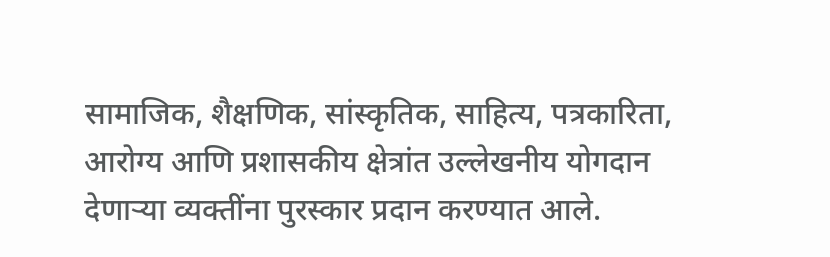सामाजिक, शैक्षणिक, सांस्कृतिक, साहित्य, पत्रकारिता, आरोग्य आणि प्रशासकीय क्षेत्रांत उल्लेखनीय योगदान देणाऱ्या व्यक्तींना पुरस्कार प्रदान करण्यात आले.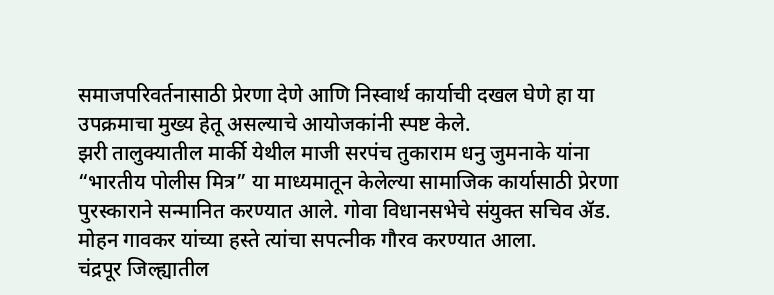समाजपरिवर्तनासाठी प्रेरणा देणे आणि निस्वार्थ कार्याची दखल घेणे हा या उपक्रमाचा मुख्य हेतू असल्याचे आयोजकांनी स्पष्ट केले.
झरी तालुक्यातील मार्की येथील माजी सरपंच तुकाराम धनु जुमनाके यांना “भारतीय पोलीस मित्र” या माध्यमातून केलेल्या सामाजिक कार्यासाठी प्रेरणा पुरस्काराने सन्मानित करण्यात आले. गोवा विधानसभेचे संयुक्त सचिव ॲड. मोहन गावकर यांच्या हस्ते त्यांचा सपत्नीक गौरव करण्यात आला.
चंद्रपूर जिल्ह्यातील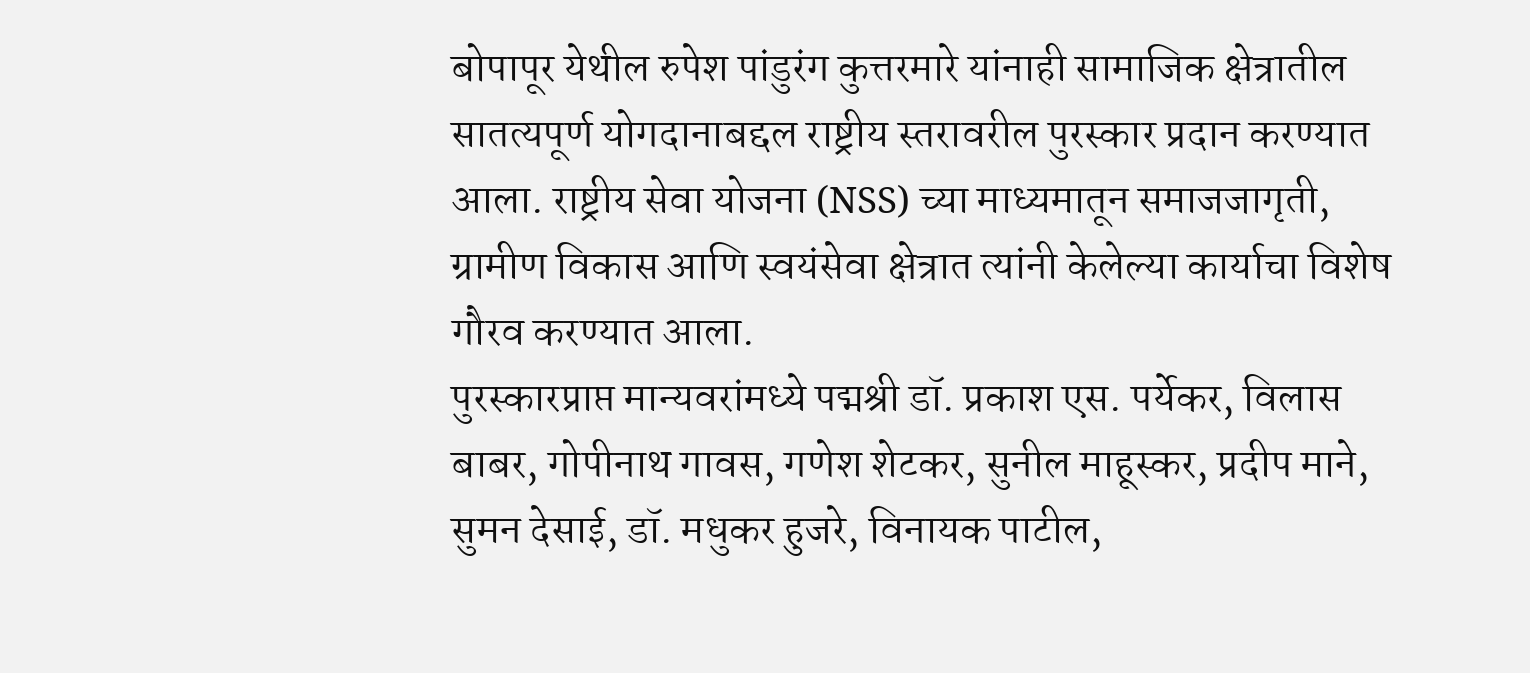बोपापूर येथील रुपेश पांडुरंग कुत्तरमारे यांनाही सामाजिक क्षेत्रातील सातत्यपूर्ण योगदानाबद्दल राष्ट्रीय स्तरावरील पुरस्कार प्रदान करण्यात आला. राष्ट्रीय सेवा योजना (NSS) च्या माध्यमातून समाजजागृती, ग्रामीण विकास आणि स्वयंसेवा क्षेत्रात त्यांनी केलेल्या कार्याचा विशेष गौरव करण्यात आला.
पुरस्कारप्राप्त मान्यवरांमध्ये पद्मश्री डॉ. प्रकाश एस. पर्येकर, विलास बाबर, गोपीनाथ गावस, गणेश शेटकर, सुनील माहूस्कर, प्रदीप माने, सुमन देसाई, डॉ. मधुकर हुजरे, विनायक पाटील,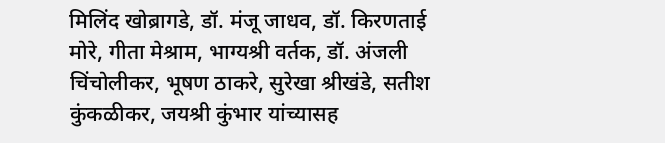मिलिंद खोब्रागडे, डॉ. मंजू जाधव, डॉ. किरणताई मोरे, गीता मेश्राम, भाग्यश्री वर्तक, डॉ. अंजली चिंचोलीकर, भूषण ठाकरे, सुरेखा श्रीखंडे, सतीश कुंकळीकर, जयश्री कुंभार यांच्यासह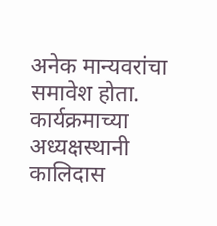अनेक मान्यवरांचा समावेश होता.
कार्यक्रमाच्या अध्यक्षस्थानी कालिदास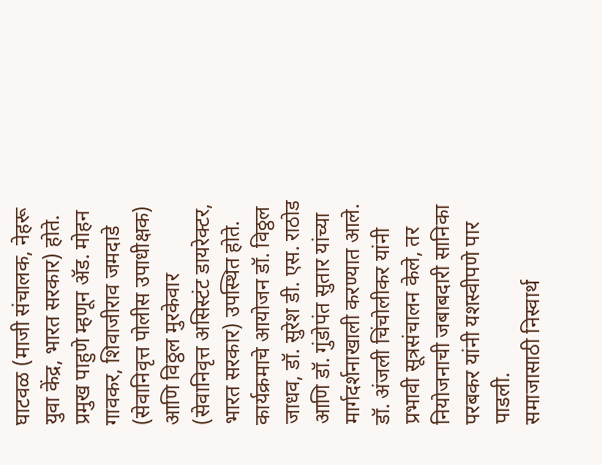घाटवळ (माजी संचालक, नेहरू युवा केंद्र, भारत सरकार) होते. प्रमुख पाहुणे म्हणून ॲड. मोहन गावकर, शिवाजीराव जमदाडे (सेवानिवृत्त पोलीस उपाधीक्षक) आणि विठ्ठल मुरकेवार (सेवानिवृत्त असिस्टंट डायरेक्टर, भारत सरकार) उपस्थित होते.
कार्यक्रमाचे आयोजन डॉ. विठ्ठल जाधव, डॉ. सुरेश डी. एस. राठोड आणि डॉ. गुंडोपंत सुतार यांच्या मार्गदर्शनाखाली करण्यात आले. डॉ. अंजली चिंचोलीकर यांनी प्रभावी सूत्रसंचालन केले, तर नियोजनाची जबाबदारी सानिका परबकर यांनी यशस्वीपणे पार पाडली.
समाजासाठी निस्वार्थ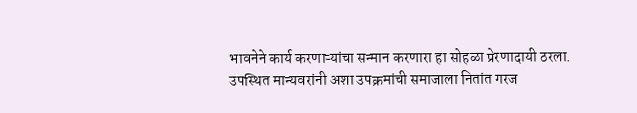भावनेने कार्य करणाऱ्यांचा सन्मान करणारा हा सोहळा प्रेरणादायी ठरला. उपस्थित मान्यवरांनी अशा उपक्रमांची समाजाला नितांत गरज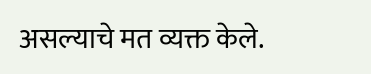असल्याचे मत व्यक्त केले.